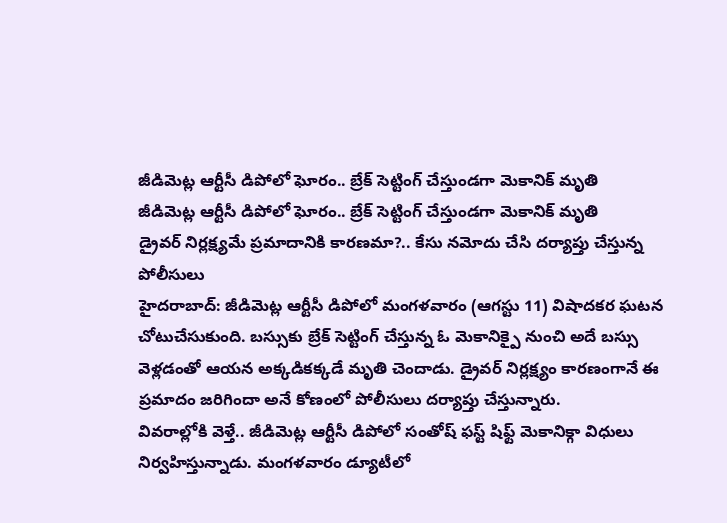జీడిమెట్ల ఆర్టీసీ డిపోలో ఘోరం.. బ్రేక్ సెట్టింగ్ చేస్తుండగా మెకానిక్ మృతి
జీడిమెట్ల ఆర్టీసీ డిపోలో ఘోరం.. బ్రేక్ సెట్టింగ్ చేస్తుండగా మెకానిక్ మృతి
డ్రైవర్ నిర్లక్ష్యమే ప్రమాదానికి కారణమా?.. కేసు నమోదు చేసి దర్యాప్తు చేస్తున్న పోలీసులు
హైదరాబాద్: జీడిమెట్ల ఆర్టీసీ డిపోలో మంగళవారం (ఆగస్టు 11) విషాదకర ఘటన చోటుచేసుకుంది. బస్సుకు బ్రేక్ సెట్టింగ్ చేస్తున్న ఓ మెకానిక్పై నుంచి అదే బస్సు వెళ్లడంతో ఆయన అక్కడికక్కడే మృతి చెందాడు. డ్రైవర్ నిర్లక్ష్యం కారణంగానే ఈ ప్రమాదం జరిగిందా అనే కోణంలో పోలీసులు దర్యాప్తు చేస్తున్నారు.
వివరాల్లోకి వెళ్తే.. జీడిమెట్ల ఆర్టీసీ డిపోలో సంతోష్ ఫస్ట్ షిఫ్ట్ మెకానిక్గా విధులు నిర్వహిస్తున్నాడు. మంగళవారం డ్యూటీలో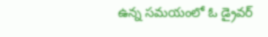ఉన్న సమయంలో ఓ డ్రైవర్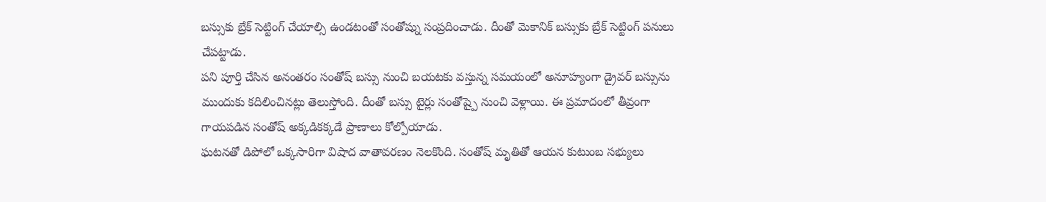బస్సుకు బ్రేక్ సెట్టింగ్ చేయాల్సి ఉండటంతో సంతోష్ను సంప్రదించాడు. దీంతో మెకానిక్ బస్సుకు బ్రేక్ సెట్టింగ్ పనులు చేపట్టాడు.
పని పూర్తి చేసిన అనంతరం సంతోష్ బస్సు నుంచి బయటకు వస్తున్న సమయంలో అనూహ్యంగా డ్రైవర్ బస్సును ముందుకు కదిలించినట్లు తెలుస్తోంది. దీంతో బస్సు టైర్లు సంతోష్పై నుంచి వెళ్లాయి. ఈ ప్రమాదంలో తీవ్రంగా గాయపడిన సంతోష్ అక్కడికక్కడే ప్రాణాలు కోల్పోయాడు.
ఘటనతో డిపోలో ఒక్కసారిగా విషాద వాతావరణం నెలకొంది. సంతోష్ మృతితో ఆయన కుటుంబ సభ్యులు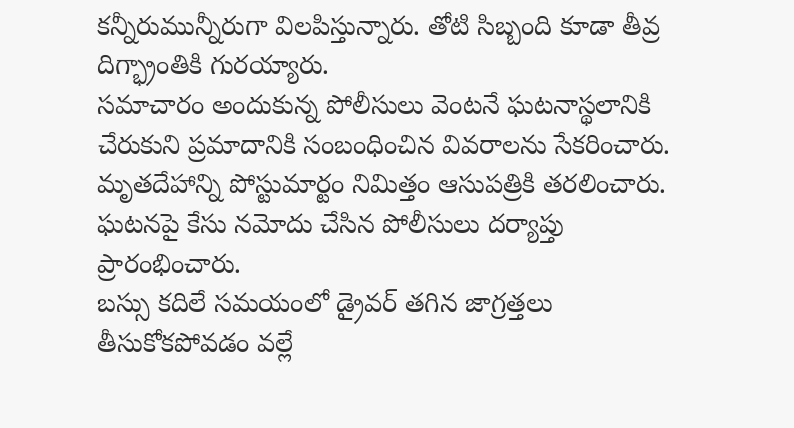కన్నీరుమున్నీరుగా విలపిస్తున్నారు. తోటి సిబ్బంది కూడా తీవ్ర దిగ్భ్రాంతికి గురయ్యారు.
సమాచారం అందుకున్న పోలీసులు వెంటనే ఘటనాస్థలానికి చేరుకుని ప్రమాదానికి సంబంధించిన వివరాలను సేకరించారు. మృతదేహాన్ని పోస్టుమార్టం నిమిత్తం ఆసుపత్రికి తరలించారు. ఘటనపై కేసు నమోదు చేసిన పోలీసులు దర్యాప్తు ప్రారంభించారు.
బస్సు కదిలే సమయంలో డ్రైవర్ తగిన జాగ్రత్తలు తీసుకోకపోవడం వల్లే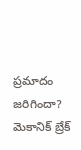ప్రమాదం జరిగిందా? మెకానిక్ బ్రేక్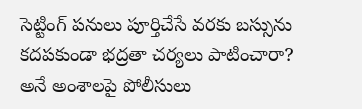సెట్టింగ్ పనులు పూర్తిచేసే వరకు బస్సును కదపకుండా భద్రతా చర్యలు పాటించారా? అనే అంశాలపై పోలీసులు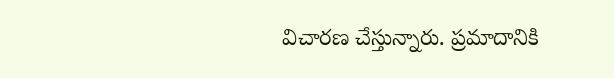విచారణ చేస్తున్నారు. ప్రమాదానికి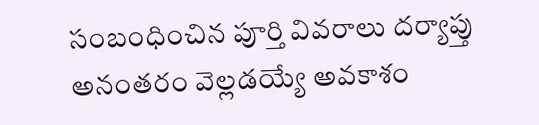సంబంధించిన పూర్తి వివరాలు దర్యాప్తు అనంతరం వెల్లడయ్యే అవకాశం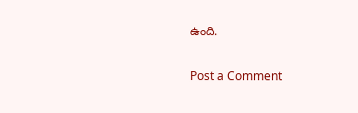ఉంది.

Post a Comment